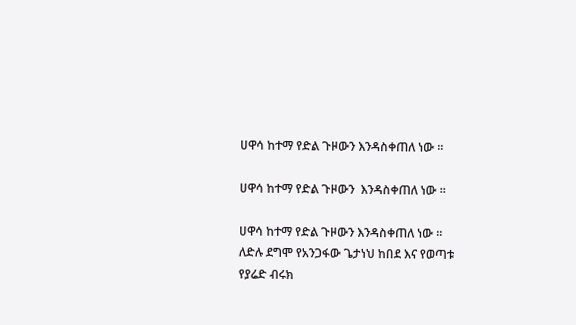ሀዋሳ ከተማ የድል ጉዞውን እንዳስቀጠለ ነው ።

ሀዋሳ ከተማ የድል ጉዞውን  እንዳስቀጠለ ነው ።

ሀዋሳ ከተማ የድል ጉዞውን እንዳስቀጠለ ነው ።
ለድሉ ደግሞ የአንጋፋው ጌታነህ ከበደ እና የወጣቱ የያሬድ ብሩክ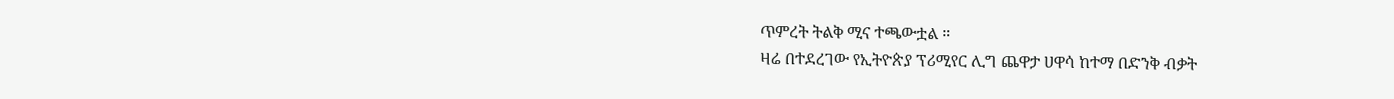ጥምረት ትልቅ ሚና ተጫውቷል ።
ዛሬ በተደረገው የኢትዮጵያ ፕሪሚየር ሊግ ጨዋታ ሀዋሳ ከተማ በድንቅ ብቃት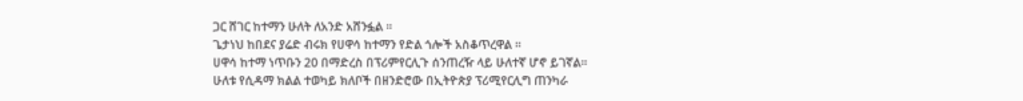ጋር ሸገር ከተማን ሁለት ለአንድ አሸንፏል ።
ጌታነህ ከበደና ያሬድ ብሩክ የሀዋሳ ከተማን የድል ጎሎች አስቆጥረዋል ።
ሀዋሳ ከተማ ነጥቡን 20 በማድረስ በፕሪምየርሊጉ ሰንጠረዥ ላይ ሁለተኛ ሆኖ ይገኛል።
ሁለቱ የሲዳማ ክልል ተወካይ ክለቦች በዘንድሮው በኢትዮጵያ ፕሪሚየርሊግ ጠንካራ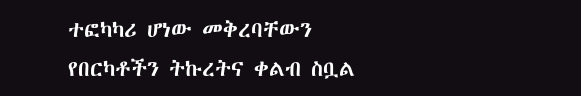ተፎካካሪ ሆነው መቅረባቸውን የበርካቶችን ትኩረትና ቀልብ ስቧል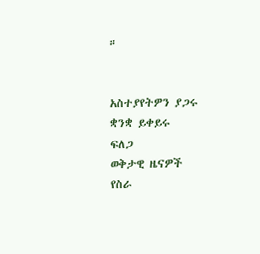።


አስተያየትዎን ያጋሩ
ቋንቋ ይቀይሩ
ፍለጋ
ወቅታዊ ዜናዎች
የስራ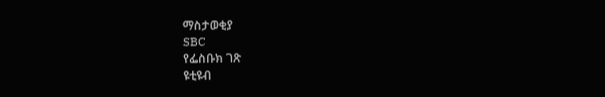ማስታወቂያ
SBC
የፌስቡክ ገጽ
ዩቲዩብ